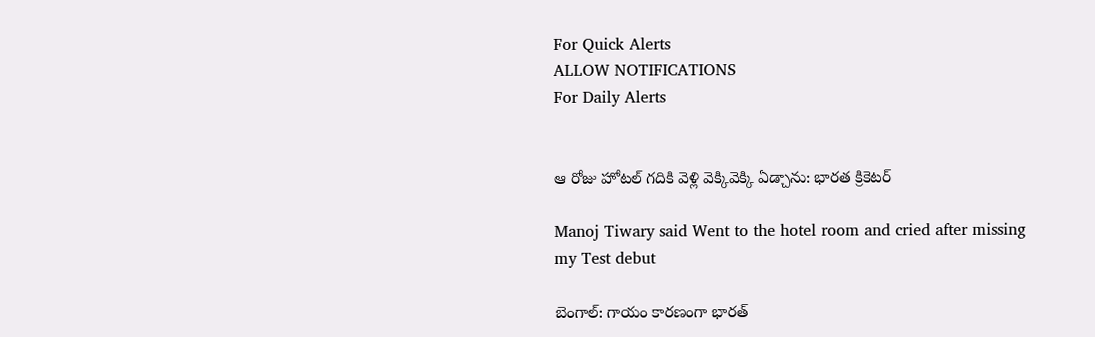For Quick Alerts
ALLOW NOTIFICATIONS
For Daily Alerts


ఆ రోజు హోటల్ గదికి వెళ్లి వెక్కివెక్కి ఏడ్చాను: భారత క్రికెటర్‌

Manoj Tiwary said Went to the hotel room and cried after missing my Test debut

బెంగాల్: గాయం కారణంగా భారత్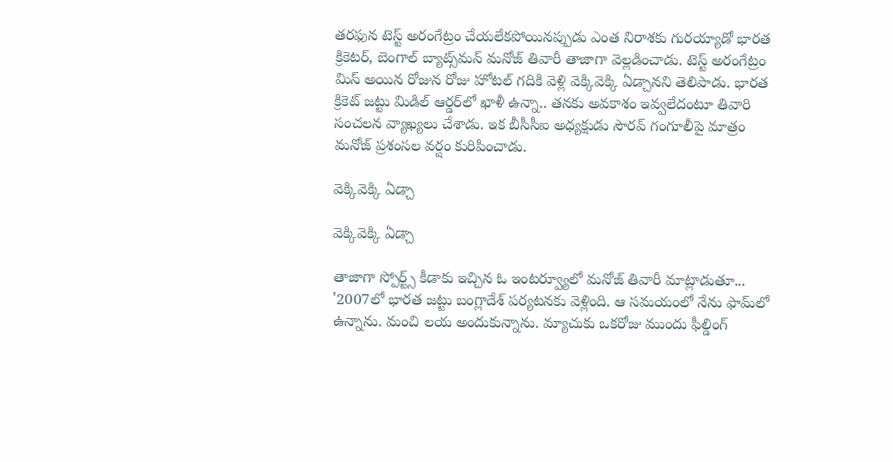తరఫున టెస్ట్ అరంగేట్రం చేయలేకపోయినప్పుడు ఎంత నిరాశకు గురయ్యాడో భారత క్రికెటర్‌, బెంగాల్ బ్యాట్స్‌మన్ మనోజ్ తివారీ తాజాగా వెల్లడించాడు. టెస్ట్ అరంగేట్రం మిస్ అయిన రోజున రోజు హోటల్ గదికి వెళ్లి వెక్కివెక్కి ఏడ్చానని తెలిపాడు. భారత క్రికెట్‌ జట్టు మిడిల్‌ ఆర్డర్‌లో ఖాళీ ఉన్నా.. తనకు అవకాశం ఇవ్వలేదంటూ‌ తివారి సంచలన వ్యాఖ్యలు చేశాడు. ఇక బీసీసీఐ అధ్యక్షుడు సౌరవ్‌ గంగూలీపై మాత్రం మనోజ్‌ ప్రశంసల వర్షం కురిపించాడు.

వెక్కివెక్కి ఏడ్చా

వెక్కివెక్కి ఏడ్చా

తాజాగా స్పోర్ట్స్ కీడాకు ఇచ్చిన ఓ ఇంటర్వ్యూలో మనోజ్ తివారీ మాట్లాడుతూ... '2007లో భారత జట్టు బంగ్లాదేశ్ పర్యటనకు వెళ్లింది. ఆ సమయంలో నేను ఫామ్‌లో ఉన్నాను. మంచి లయ అందుకున్నాను. మ్యాచుకు ఒకరోజు ముందు ఫీల్డింగ్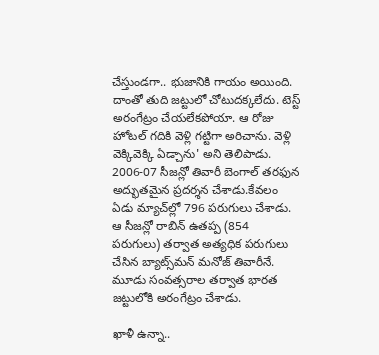చేస్తుండగా.. భుజానికి గాయం అయింది. దాంతో తుది జట్టులో చోటుదక్కలేదు. టెస్ట్ అరంగేట్రం చేయలేకపోయా. ఆ రోజు హోటల్ గదికి వెళ్లి గట్టిగా అరిచాను. వెళ్లి వెక్కివెక్కి ఏడ్చాను' అని తెలిపాడు. 2006-07 సీజన్లో తివారీ బెంగాల్‌ తరఫున అద్భుతమైన ప్రదర్శన చేశాడు.కేవలం ఏడు మ్యాచ్‌ల్లో 796 పరుగులు చేశాడు. ఆ సీజన్లో రాబిన్ ఉతప్ప (854 పరుగులు) తర్వాత అత్యధిక పరుగులు చేసిన బ్యాట్స్‌మన్ మనోజ్ తివారీనే. మూడు సంవత్సరాల తర్వాత భారత జట్టులోకి అరంగేట్రం చేశాడు.

ఖాళీ ఉన్నా..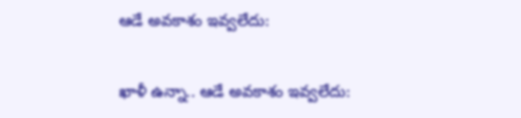ఆడే అవకాశం ఇవ్వలేదు:

ఖాళీ ఉన్నా.. ఆడే అవకాశం ఇవ్వలేదు: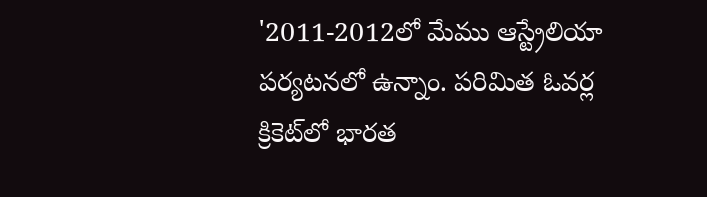'2011-2012లో మేము ఆస్ట్రేలియా పర్యటనలో ఉన్నాం. పరిమిత ఓవర్ల క్రికెట్‌లో భారత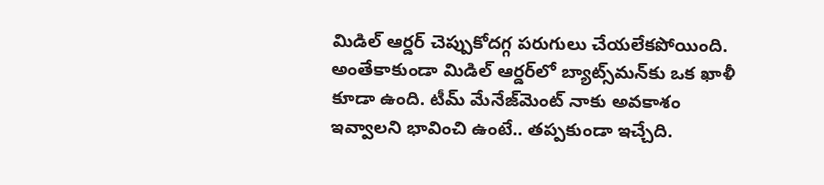మిడిల్‌ ఆర్డర్‌ చెప్పుకోదగ్గ పరుగులు చేయలేకపోయింది. అంతేకాకుండా మిడిల్‌ ఆర్డర్‌లో బ్యాట్స్‌మన్‌కు ఒక ఖాళీ కూడా ఉంది. టీమ్‌ మేనేజ్‌మెంట్‌ నాకు అవకాశం ఇవ్వాలని భావించి ఉంటే.. తప్పకుండా ఇచ్చేది.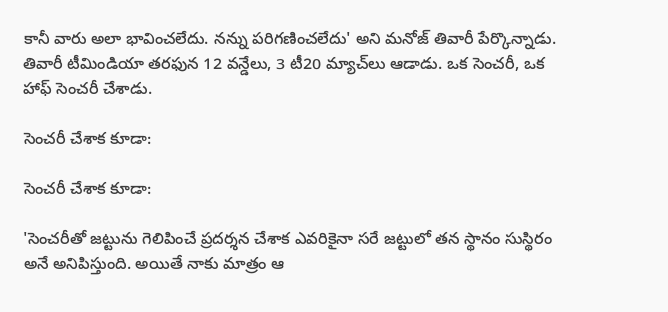కానీ వారు అలా భావించలేదు. నన్ను పరిగణించలేదు' అని మనోజ్ తివారీ పేర్కొన్నాడు. తివారీ టీమిండియా తరఫున 12 వన్డేలు, 3 టీ20 మ్యాచ్‌లు ఆడాడు. ఒక సెంచరీ, ఒక హాఫ్ సెంచరీ చేశాడు.

సెంచరీ చేశాక కూడా:

సెంచరీ చేశాక కూడా:

'సెంచరీతో జట్టును గెలిపించే ప్రదర్శన చేశాక ఎవరికైనా సరే జట్టులో తన స్థానం సుస్థిరం అనే అనిపిస్తుంది. అయితే నాకు మాత్రం ఆ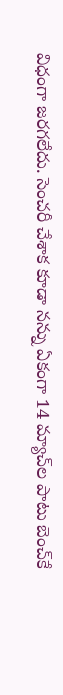విధంగా జరగలేదు. సెంచరీ చేశాక కూడా నన్ను ఏకంగా 14 మ్యాచ్‌ల పాటు బెంచ్‌కే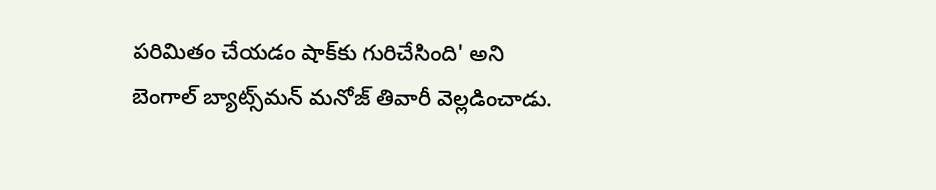పరిమితం చేయడం షాక్‌కు గురిచేసింది' అని బెంగాల్ బ్యాట్స్‌మన్ మనోజ్ తివారీ వెల్లడించాడు.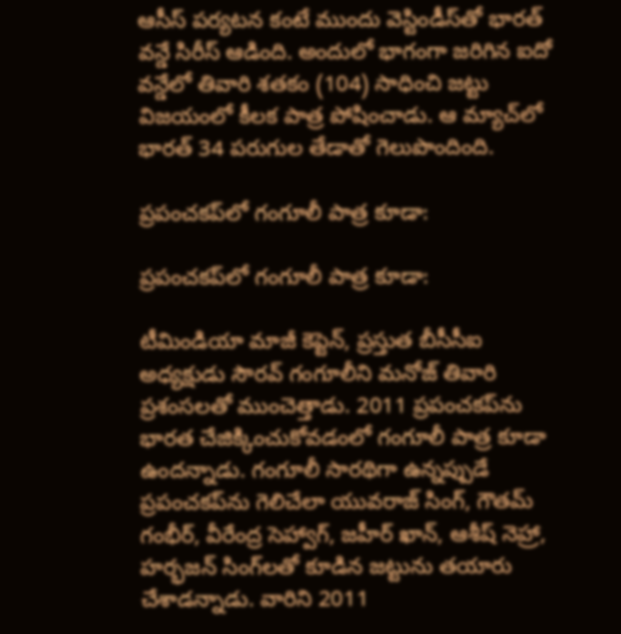ఆసీస్‌ పర్యటన కంటే ముందు వెస్టిండీస్‌తో భారత్‌ వన్డే సిరీస్‌ ఆడింది. అందులో భాగంగా జరిగిన ఐదో వన్డేలో తివారి శతకం (104) సాధించి జట్టు విజయంలో కీలక పాత్ర పోషించాడు. ఆ మ్యాచ్‌లో భారత్‌ 34 పరుగుల తేడాతో గెలుపొందింది.

ప్రపంచకప్‌లో గంగూలీ పాత్ర కూడా:

ప్రపంచకప్‌లో గంగూలీ పాత్ర కూడా:

టీమిండియా మాజీ కెప్టెన్, ప్రస్తుత బీసీసీఐ అధ్యక్షుడు సౌరవ్‌ గంగూలీని మనోజ్‌ తివారి ప్రశంసలతో ముంచెత్తాడు. 2011 ప్రపంచకప్‌ను భారత చేజిక్కించుకోవడంలో గంగూలీ పాత్ర కూడా ఉందన్నాడు. గంగూలీ సారథిగా ఉన్నప్పుడే ప్రపంచకప్‌ను గెలిచేలా యువరాజ్‌ సింగ్, గౌతమ్‌ గంభీర్, వీరేంద్ర సెహ్వాగ్, జహీర్‌ ఖాన్, ఆశీష్‌ నెహ్రా, హర్భజన్‌ సింగ్‌లతో కూడిన జట్టును తయారు చేశాడన్నాడు. వారిని 2011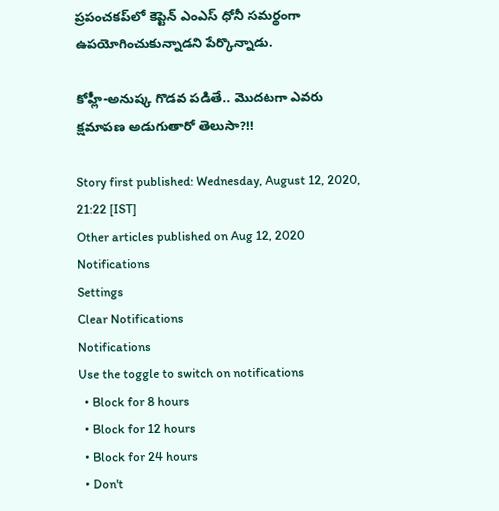ప్రపంచకప్‌లో కెప్టెన్ ఎంఎస్ ధోనీ సమర్థంగా ఉపయోగించుకున్నాడని పేర్కొన్నాడు.

కోహ్లీ-అనుష్క గొడవ పడితే.. మొదటగా ఎవరు క్షమాపణ అడుగుతారో తెలుసా?!!

Story first published: Wednesday, August 12, 2020, 21:22 [IST]
Other articles published on Aug 12, 2020
Notifications
Settings
Clear Notifications
Notifications
Use the toggle to switch on notifications
  • Block for 8 hours
  • Block for 12 hours
  • Block for 24 hours
  • Don't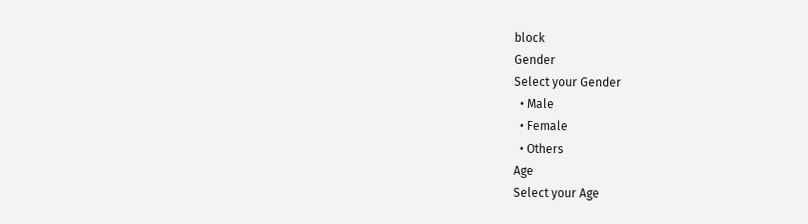block
Gender
Select your Gender
  • Male
  • Female
  • Others
Age
Select your Age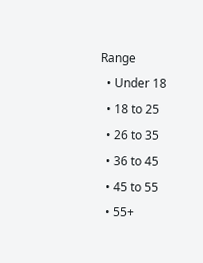Range
  • Under 18
  • 18 to 25
  • 26 to 35
  • 36 to 45
  • 45 to 55
  • 55+